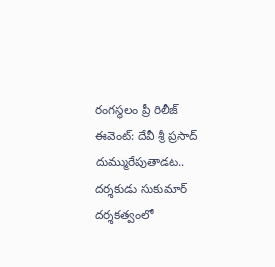రంగస్థలం ప్రీ రిలీజ్ ఈవెంట్: దేవీ శ్రీ ప్రసాద్ దుమ్మురేపుతాడట..
దర్శకుడు సుకుమార్ దర్శకత్వంలో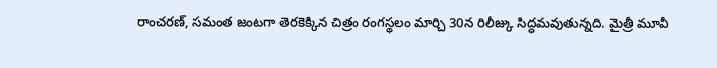రాంచరణ్, సమంత జంటగా తెరకెక్కిన చిత్రం రంగస్థలం మార్చి 30న రిలీజ్కు సిద్ధమవుతున్నది. మైత్రీ మూవీ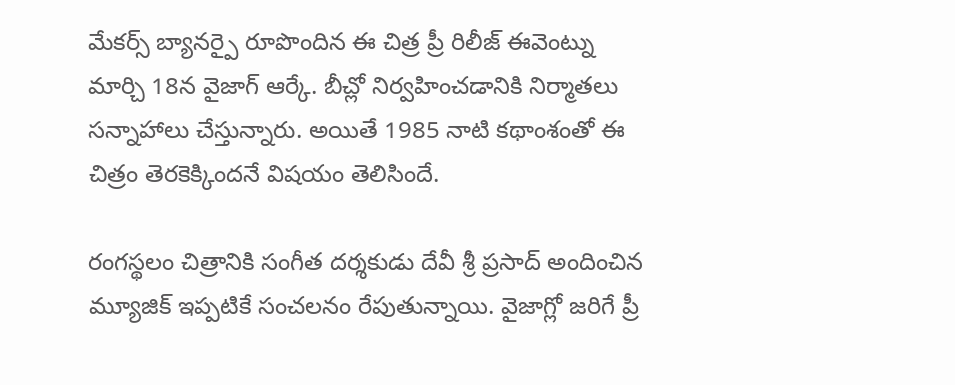మేకర్స్ బ్యానర్పై రూపొందిన ఈ చిత్ర ప్రీ రిలీజ్ ఈవెంట్ను మార్చి 18న వైజాగ్ ఆర్కే. బీచ్లో నిర్వహించడానికి నిర్మాతలు సన్నాహాలు చేస్తున్నారు. అయితే 1985 నాటి కథాంశంతో ఈ చిత్రం తెరకెక్కిందనే విషయం తెలిసిందే.

రంగస్థలం చిత్రానికి సంగీత దర్శకుడు దేవీ శ్రీ ప్రసాద్ అందించిన మ్యూజిక్ ఇప్పటికే సంచలనం రేపుతున్నాయి. వైజాగ్లో జరిగే ప్రీ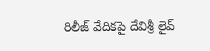రిలీజ్ వేదికపై దేవిశ్రీ లైవ్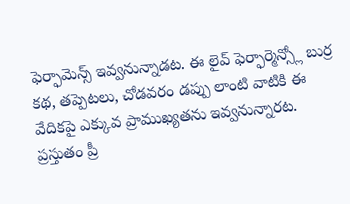ఫెర్ఫామెన్స్ ఇవ్వనున్నాడట. ఈ లైవ్ ఫెర్ఫార్మెన్స్లో బుర్ర కథ, తప్పెటలు, చోడవరం డప్పు లాంటి వాటికి ఈ వేదికపై ఎక్కువ ప్రాముఖ్యతను ఇవ్వనున్నారట. ప్రస్తుతం ప్రీ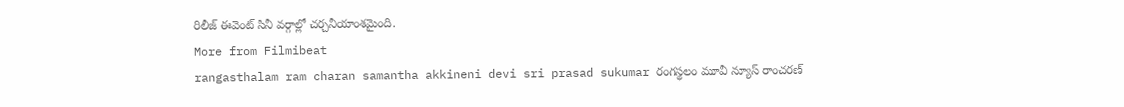రిలీజ్ ఈవెంట్ సినీ వర్గాల్లో చర్చనీయాంశమైంది.
More from Filmibeat
rangasthalam ram charan samantha akkineni devi sri prasad sukumar రంగస్థలం మూవీ న్యూస్ రాంచరణ్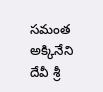సమంత అక్కినేని దేవీ శ్రీ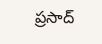ప్రసాద్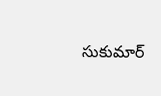సుకుమార్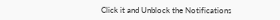Click it and Unblock the Notifications